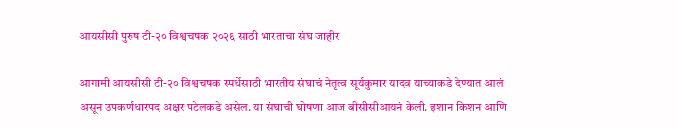आयसीसी पुरुष टी-२० विश्वचषक २०२६ साठी भारताचा संघ जाहीर

आगामी आयसीसी टी-२० विश्वचषक स्पर्धेसाठी भारतीय संघाचं नेतृत्व सूर्यकुमार यादव याच्याकडे देण्यात आलं असून उपकर्णधारपद अक्षर पटेलकडे असेल. या संघाची घोषणा आज बीसीसीआयनं केली. इशान किशन आणि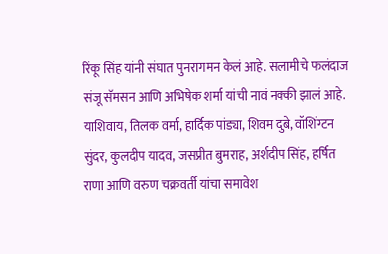रिंकू सिंह यांनी संघात पुनरागमन केलं आहे. सलामीचे फलंदाज संजू सॅमसन आणि अभिषेक शर्मा यांची नावं नक्की झालं आहे. याशिवाय, तिलक वर्मा, हार्दिक पांड्या, शिवम दुबे, वॉशिंग्टन सुंदर, कुलदीप यादव, जसप्रीत बुमराह, अर्शदीप सिंह, हर्षित राणा आणि वरुण चक्रवर्ती यांचा समावेश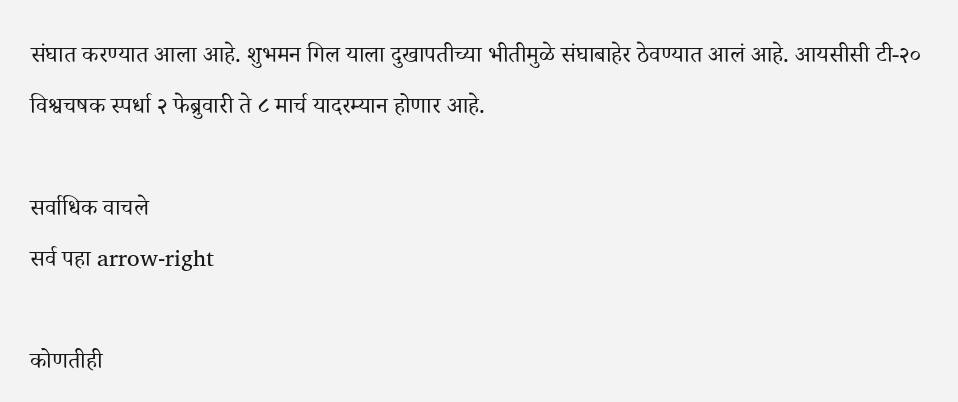संघात करण्यात आला आहे. शुभमन गिल याला दुखापतीच्या भीतीमुळे संघाबाहेर ठेवण्यात आलं आहे. आयसीसी टी-२० विश्वचषक स्पर्धा २ फेब्रुवारी ते ८ मार्च यादरम्यान होणार आहे.

सर्वाधिक वाचले
सर्व पहा arrow-right

कोणतीही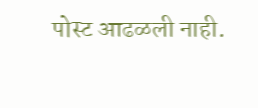पोस्ट आढळली नाही.